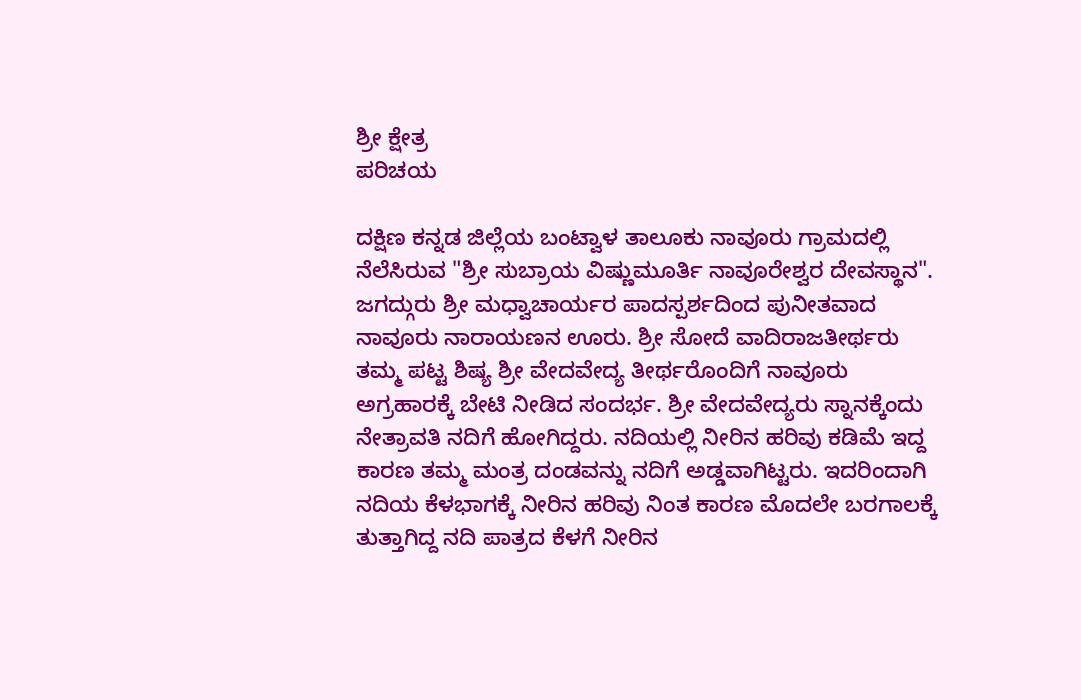ಶ್ರೀ ಕ್ಷೇತ್ರ
ಪರಿಚಯ

ದಕ್ಷಿಣ ಕನ್ನಡ ಜಿಲ್ಲೆಯ ಬಂಟ್ವಾಳ ತಾಲೂಕು ನಾವೂರು ಗ್ರಾಮದಲ್ಲಿ ನೆಲೆಸಿರುವ "ಶ್ರೀ ಸುಬ್ರಾಯ ವಿಷ್ಣುಮೂರ್ತಿ ನಾವೂರೇಶ್ವರ ದೇವಸ್ಥಾನ". ಜಗದ್ಗುರು ಶ್ರೀ ಮಧ್ವಾಚಾರ್ಯರ ಪಾದಸ್ಪರ್ಶದಿಂದ ಪುನೀತವಾದ ನಾವೂರು ನಾರಾಯಣನ ಊರು. ಶ್ರೀ ಸೋದೆ ವಾದಿರಾಜತೀರ್ಥರು ತಮ್ಮ ಪಟ್ಟ ಶಿಷ್ಯ ಶ್ರೀ ವೇದವೇದ್ಯ ತೀರ್ಥರೊಂದಿಗೆ ನಾವೂರು ಅಗ್ರಹಾರಕ್ಕೆ ಬೇಟಿ ನೀಡಿದ ಸಂದರ್ಭ. ಶ್ರೀ ವೇದವೇದ್ಯರು ಸ್ನಾನಕ್ಕೆಂದು ನೇತ್ರಾವತಿ ನದಿಗೆ ಹೋಗಿದ್ದರು. ನದಿಯಲ್ಲಿ ನೀರಿನ ಹರಿವು ಕಡಿಮೆ ಇದ್ದ ಕಾರಣ ತಮ್ಮ ಮಂತ್ರ ದಂಡವನ್ನು ನದಿಗೆ ಅಡ್ಡವಾಗಿಟ್ಟರು. ಇದರಿಂದಾಗಿ ನದಿಯ ಕೆಳಭಾಗಕ್ಕೆ ನೀರಿನ ಹರಿವು ನಿಂತ ಕಾರಣ ಮೊದಲೇ ಬರಗಾಲಕ್ಕೆ ತುತ್ತಾಗಿದ್ದ ನದಿ ಪಾತ್ರದ ಕೆಳಗೆ ನೀರಿನ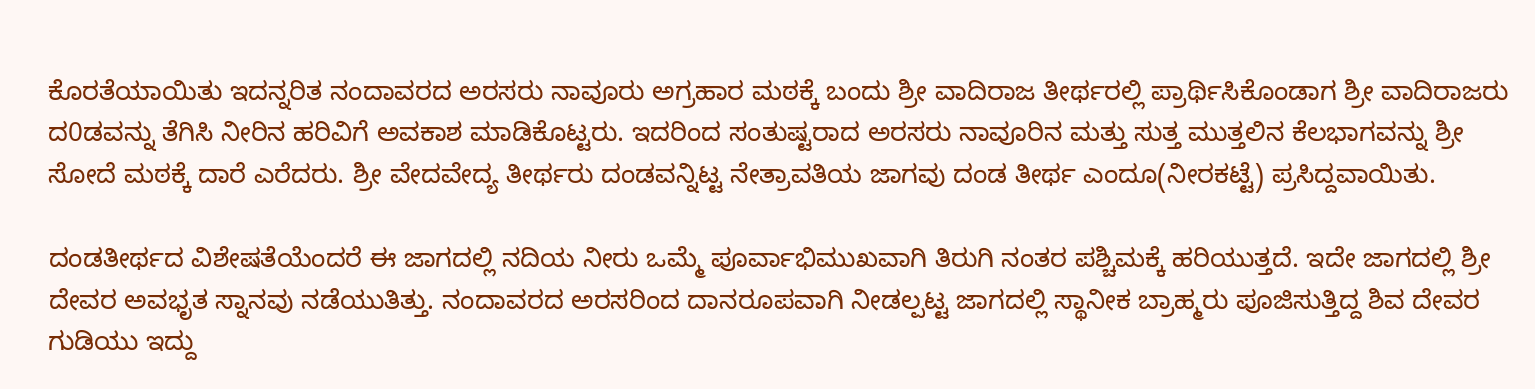ಕೊರತೆಯಾಯಿತು ಇದನ್ನರಿತ ನಂದಾವರದ ಅರಸರು ನಾವೂರು ಅಗ್ರಹಾರ ಮಠಕ್ಕೆ ಬಂದು ಶ್ರೀ ವಾದಿರಾಜ ತೀರ್ಥರಲ್ಲಿ ಪ್ರಾರ್ಥಿಸಿಕೊಂಡಾಗ ಶ್ರೀ ವಾದಿರಾಜರು ದ0ಡವನ್ನು ತೆಗಿಸಿ ನೀರಿನ ಹರಿವಿಗೆ ಅವಕಾಶ ಮಾಡಿಕೊಟ್ಟರು. ಇದರಿಂದ ಸಂತುಷ್ಟರಾದ ಅರಸರು ನಾವೂರಿನ ಮತ್ತು ಸುತ್ತ ಮುತ್ತಲಿನ ಕೆಲಭಾಗವನ್ನು ಶ್ರೀ ಸೋದೆ ಮಠಕ್ಕೆ ದಾರೆ ಎರೆದರು. ಶ್ರೀ ವೇದವೇದ್ಯ ತೀರ್ಥರು ದಂಡವನ್ನಿಟ್ಟ ನೇತ್ರಾವತಿಯ ಜಾಗವು ದಂಡ ತೀರ್ಥ ಎಂದೂ(ನೀರಕಟ್ಟೆ) ಪ್ರಸಿದ್ದವಾಯಿತು.

ದಂಡತೀರ್ಥದ ವಿಶೇಷತೆಯೆಂದರೆ ಈ ಜಾಗದಲ್ಲಿ ನದಿಯ ನೀರು ಒಮ್ಮೆ ಪೂರ್ವಾಭಿಮುಖವಾಗಿ ತಿರುಗಿ ನಂತರ ಪಶ್ಚಿಮಕ್ಕೆ ಹರಿಯುತ್ತದೆ. ಇದೇ ಜಾಗದಲ್ಲಿ ಶ್ರೀ ದೇವರ ಅವಭೃತ ಸ್ನಾನವು ನಡೆಯುತಿತ್ತು. ನಂದಾವರದ ಅರಸರಿಂದ ದಾನರೂಪವಾಗಿ ನೀಡಲ್ಪಟ್ಟ ಜಾಗದಲ್ಲಿ ಸ್ಥಾನೀಕ ಬ್ರಾಹ್ಮರು ಪೂಜಿಸುತ್ತಿದ್ದ ಶಿವ ದೇವರ ಗುಡಿಯು ಇದ್ದು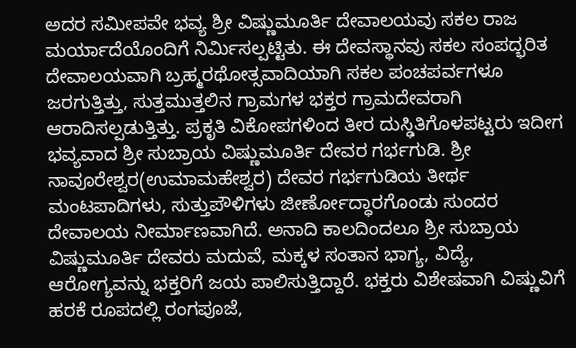ಅದರ ಸಮೀಪವೇ ಭವ್ಯ ಶ್ರೀ ವಿಷ್ಣುಮೂರ್ತಿ ದೇವಾಲಯವು ಸಕಲ ರಾಜ ಮರ್ಯಾದೆಯೊಂದಿಗೆ ನಿರ್ಮಿಸಲ್ಪಟ್ಟಿತು. ಈ ದೇವಸ್ಥಾನವು ಸಕಲ ಸಂಪದ್ಭರಿತ ದೇವಾಲಯವಾಗಿ ಬ್ರಹ್ಮರಥೋತ್ಸವಾದಿಯಾಗಿ ಸಕಲ ಪಂಚಪರ್ವಗಳೂ ಜರಗುತ್ತಿತ್ತು, ಸುತ್ತಮುತ್ತಲಿನ ಗ್ರಾಮಗಳ ಭಕ್ತರ ಗ್ರಾಮದೇವರಾಗಿ ಆರಾದಿಸಲ್ಪಡುತ್ತಿತ್ತು. ಪ್ರಕೃತಿ ವಿಕೋಪಗಳಿಂದ ತೀರ ದುಸ್ಢಿತಿಗೊಳಪಟ್ಟರು ಇದೀಗ ಭವ್ಯವಾದ ಶ್ರೀ ಸುಬ್ರಾಯ ವಿಷ್ಣುಮೂರ್ತಿ ದೇವರ ಗರ್ಭಗುಡಿ. ಶ್ರೀ ನಾವೂರೇಶ್ವರ(ಉಮಾಮಹೇಶ್ವರ) ದೇವರ ಗರ್ಭಗುಡಿಯ ತೀರ್ಥ ಮಂಟಪಾದಿಗಳು, ಸುತ್ತುಪೌಳಿಗಳು ಜೀರ್ಣೋದ್ಧಾರಗೊಂಡು ಸುಂದರ ದೇವಾಲಯ ನೀರ್ಮಾಣವಾಗಿದೆ. ಅನಾದಿ ಕಾಲದಿಂದಲೂ ಶ್ರೀ ಸುಬ್ರಾಯ ವಿಷ್ಣುಮೂರ್ತಿ ದೇವರು ಮದುವೆ, ಮಕ್ಕಳ ಸಂತಾನ ಭಾಗ್ಯ, ವಿದ್ಯೆ, ಆರೋಗ್ಯವನ್ನು ಭಕ್ತರಿಗೆ ಜಯ ಪಾಲಿಸುತ್ತಿದ್ದಾರೆ. ಭಕ್ತರು ವಿಶೇಷವಾಗಿ ವಿಷ್ಣುವಿಗೆ ಹರಕೆ ರೂಪದಲ್ಲಿ ರಂಗಪೂಜೆ,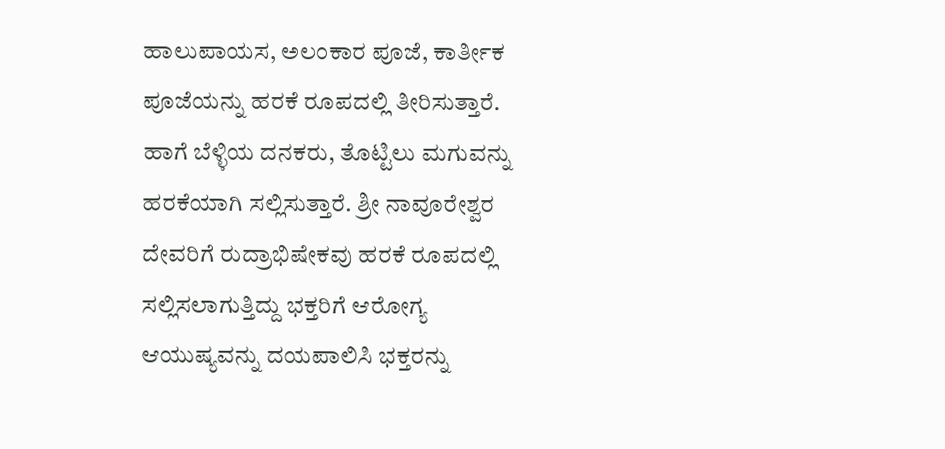ಹಾಲುಪಾಯಸ, ಅಲಂಕಾರ ಪೂಜೆ, ಕಾರ್ತೀಕ ಪೂಜೆಯನ್ನು ಹರಕೆ ರೂಪದಲ್ಲಿ ತೀರಿಸುತ್ತಾರೆ. ಹಾಗೆ ಬೆಳ್ಳಿಯ ದನಕರು, ತೊಟ್ಟಿಲು ಮಗುವನ್ನು ಹರಕೆಯಾಗಿ ಸಲ್ಲಿಸುತ್ತಾರೆ. ಶ್ರೀ ನಾವೂರೇಶ್ವರ ದೇವರಿಗೆ ರುದ್ರಾಭಿಷೇಕವು ಹರಕೆ ರೂಪದಲ್ಲಿ ಸಲ್ಲಿಸಲಾಗುತ್ತಿದ್ದು ಭಕ್ತರಿಗೆ ಆರೋಗ್ಯ ಆಯುಷ್ಯವನ್ನು ದಯಪಾಲಿಸಿ ಭಕ್ತರನ್ನು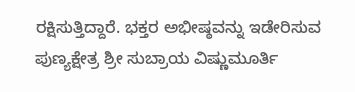ರಕ್ಷಿಸುತ್ತಿದ್ದಾರೆ. ಭಕ್ತರ ಅಭೀಷ್ಠವನ್ನು ಇಡೇರಿಸುವ ಪುಣ್ಯಕ್ಷೇತ್ರ ಶ್ರೀ ಸುಬ್ರಾಯ ವಿಷ್ಣುಮೂರ್ತಿ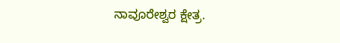ನಾವೂರೇಶ್ವರ ಕ್ಷೇತ್ರ.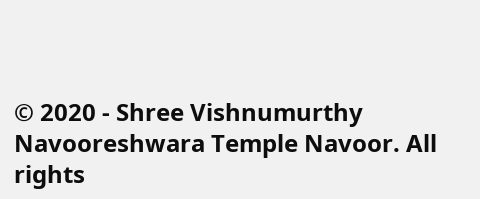© 2020 - Shree Vishnumurthy Navooreshwara Temple Navoor. All rights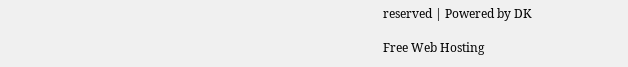reserved | Powered by DK

Free Web Hosting